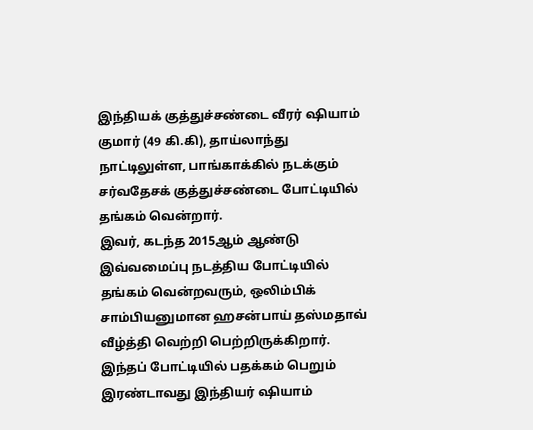இந்தியக் குத்துச்சண்டை வீரர் ஷியாம் குமார் (49 கி.கி), தாய்லாந்து நாட்டிலுள்ள, பாங்காக்கில் நடக்கும் சர்வதேசக் குத்துச்சண்டை போட்டியில் தங்கம் வென்றார்.
இவர், கடந்த 2015ஆம் ஆண்டு இவ்வமைப்பு நடத்திய போட்டியில் தங்கம் வென்றவரும், ஒலிம்பிக் சாம்பியனுமான ஹசன்பாய் தஸ்மதாவ் வீழ்த்தி வெற்றி பெற்றிருக்கிறார். இந்தப் போட்டியில் பதக்கம் பெறும் இரண்டாவது இந்தியர் ஷியாம்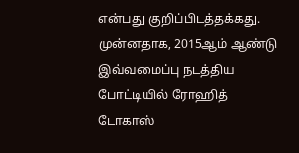என்பது குறிப்பிடத்தக்கது.
முன்னதாக, 2015ஆம் ஆண்டு இவ்வமைப்பு நடத்திய போட்டியில் ரோஹித் டோகாஸ்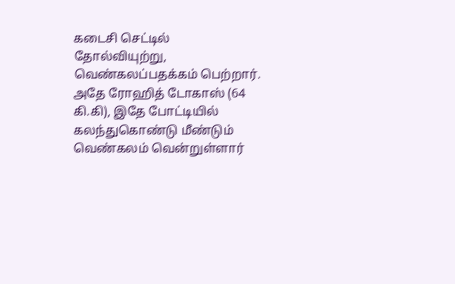கடைசி செட்டில் தோல்வியுற்று, வெண்கலப்பதக்கம் பெற்றார். அதே ரோஹித் டோகாஸ் (64 கி.கி), இதே போட்டியில் கலந்துகொண்டு மீண்டும் வெண்கலம் வென்றுள்ளார்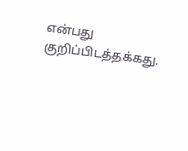என்பது குறிப்பிடத்தக்கது.